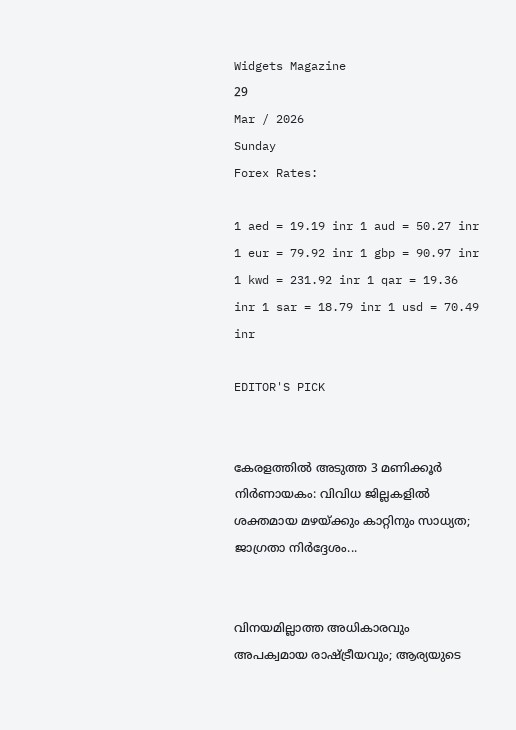Widgets Magazine
29
Mar / 2026
Sunday
Forex Rates:

1 aed = 19.19 inr 1 aud = 50.27 inr 1 eur = 79.92 inr 1 gbp = 90.97 inr 1 kwd = 231.92 inr 1 qar = 19.36 inr 1 sar = 18.79 inr 1 usd = 70.49 inr

EDITOR'S PICK


കേരളത്തിൽ അടുത്ത 3 മണിക്കൂർ നിർണായകം: വിവിധ ജില്ലകളിൽ ശക്തമായ മഴയ്ക്കും കാറ്റിനും സാധ്യത; ജാഗ്രതാ നിർദ്ദേശം...


വിനയമില്ലാത്ത അധികാരവും അപക്വമായ രാഷ്ട്രീയവും; ആര്യയുടെ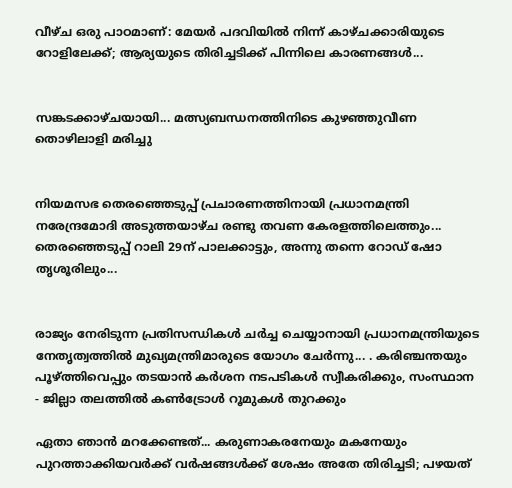വീഴ്ച ഒരു പാഠമാണ്: മേയർ പദവിയിൽ നിന്ന് കാഴ്ചക്കാരിയുടെ റോളിലേക്ക്; ആര്യയുടെ തിരിച്ചടിക്ക് പിന്നിലെ കാരണങ്ങൾ...


സങ്കടക്കാഴ്ചയായി... മത്സ്യബന്ധനത്തിനിടെ കുഴഞ്ഞുവീണ തൊഴിലാളി മരിച്ചു


നിയമസഭ തെരഞ്ഞെടുപ്പ് പ്രചാരണത്തിനായി പ്രധാനമന്ത്രി നരേന്ദ്രമോദി അടുത്തയാഴ്ച രണ്ടു തവണ കേരളത്തിലെത്തും... തെരഞ്ഞെടുപ്പ് റാലി 29ന് പാലക്കാട്ടും, അന്നു തന്നെ റോഡ് ഷോ തൃശൂരിലും...


രാജ്യം നേരിടുന്ന പ്രതിസന്ധികൾ ചർച്ച ചെയ്യാനായി പ്രധാനമന്ത്രിയുടെ നേതൃത്വത്തിൽ മുഖ്യമന്ത്രിമാരുടെ യോഗം ചേർന്നു... . കരിഞ്ചന്തയും പൂഴ്ത്തിവെപ്പും തടയാൻ കർശന നടപടികൾ സ്വീകരിക്കും, സംസ്ഥാന - ജില്ലാ തലത്തിൽ കൺട്രോൾ റൂമുകൾ തുറക്കും

ഏതാ ഞാന്‍ മറക്കേണ്ടത്... കരുണാകരനേയും മകനേയും പുറത്താക്കിയവര്‍ക്ക് വര്‍ഷങ്ങള്‍ക്ക് ശേഷം അതേ തിരിച്ചടി; പഴയത്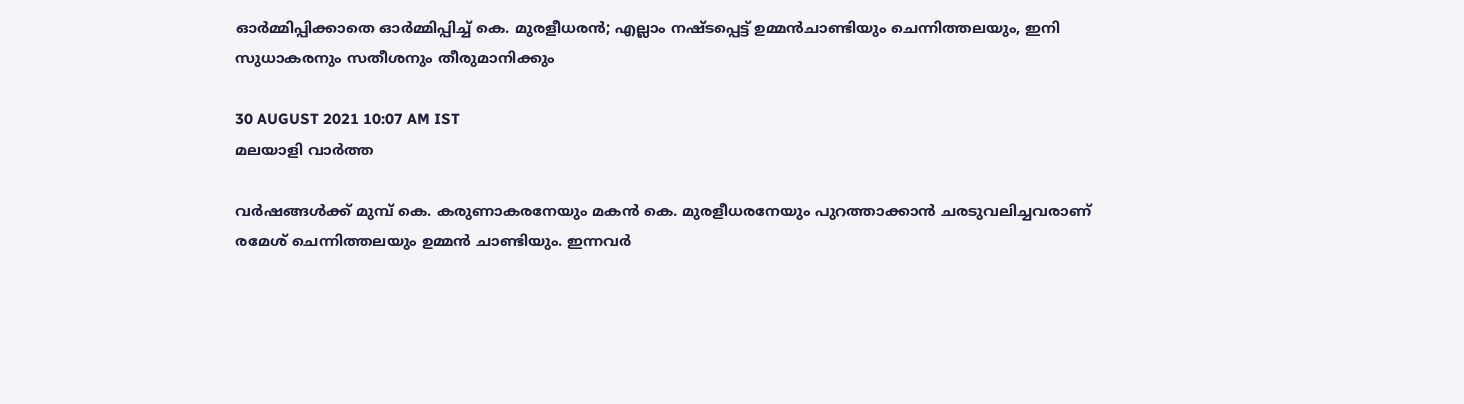ഓര്‍മ്മിപ്പിക്കാതെ ഓര്‍മ്മിപ്പിച്ച് കെ. മുരളീധരന്‍; എല്ലാം നഷ്ടപ്പെട്ട് ഉമ്മന്‍ചാണ്ടിയും ചെന്നിത്തലയും, ഇനി സുധാകരനും സതീശനും തീരുമാനിക്കും

30 AUGUST 2021 10:07 AM IST
മലയാളി വാര്‍ത്ത

വര്‍ഷങ്ങള്‍ക്ക് മുമ്പ് കെ. കരുണാകരനേയും മകന്‍ കെ. മുരളീധരനേയും പുറത്താക്കാന്‍ ചരടുവലിച്ചവരാണ് രമേശ് ചെന്നിത്തലയും ഉമ്മന്‍ ചാണ്ടിയും. ഇന്നവര്‍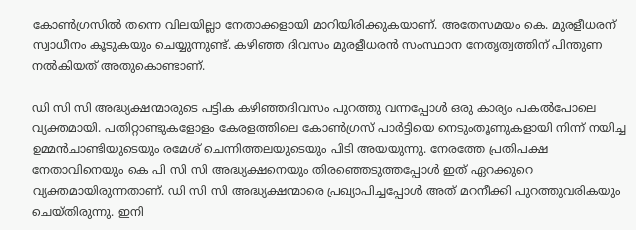കോണ്‍ഗ്രസില്‍ തന്നെ വിലയില്ലാ നേതാക്കളായി മാറിയിരിക്കുകയാണ്. അതേസമയം കെ. മുരളീധരന് സ്വാധീനം കൂടുകയും ചെയ്യുന്നുണ്ട്. കഴിഞ്ഞ ദിവസം മുരളീധരന്‍ സംസ്ഥാന നേതൃത്വത്തിന് പിന്തുണ നല്‍കിയത് അതുകൊണ്ടാണ്.

ഡി സി സി അദ്ധ്യക്ഷന്മാരുടെ പട്ടിക കഴിഞ്ഞദിവസം പുറത്തു വന്നപ്പോള്‍ ഒരു കാര്യം പകല്‍പോലെ വ്യക്തമായി. പതിറ്റാണ്ടുകളോളം കേരളത്തിലെ കോണ്‍ഗ്രസ് പാര്‍ട്ടിയെ നെടുംതൂണുകളായി നിന്ന് നയിച്ച ഉമ്മന്‍ചാണ്ടിയുടെയും രമേശ് ചെന്നിത്തലയുടെയും പിടി അയയുന്നു. നേരത്തേ പ്രതിപക്ഷ നേതാവിനെയും കെ പി സി സി അദ്ധ്യക്ഷനെയും തിരഞ്ഞെടുത്തപ്പോള്‍ ഇത് ഏറക്കുറെ വ്യക്തമായിരുന്നതാണ്. ഡി സി സി അദ്ധ്യക്ഷന്മാരെ പ്രഖ്യാപിച്ചപ്പോള്‍ അത് മറനീക്കി പുറത്തുവരികയും ചെയ്തിരുന്നു. ഇനി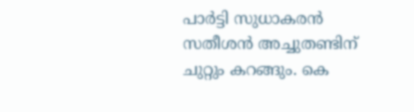പാര്‍ട്ടി സുധാകരന്‍ സതീശന്‍ അച്ചുതണ്ടിന് ചുറ്റും കറങ്ങും. കെ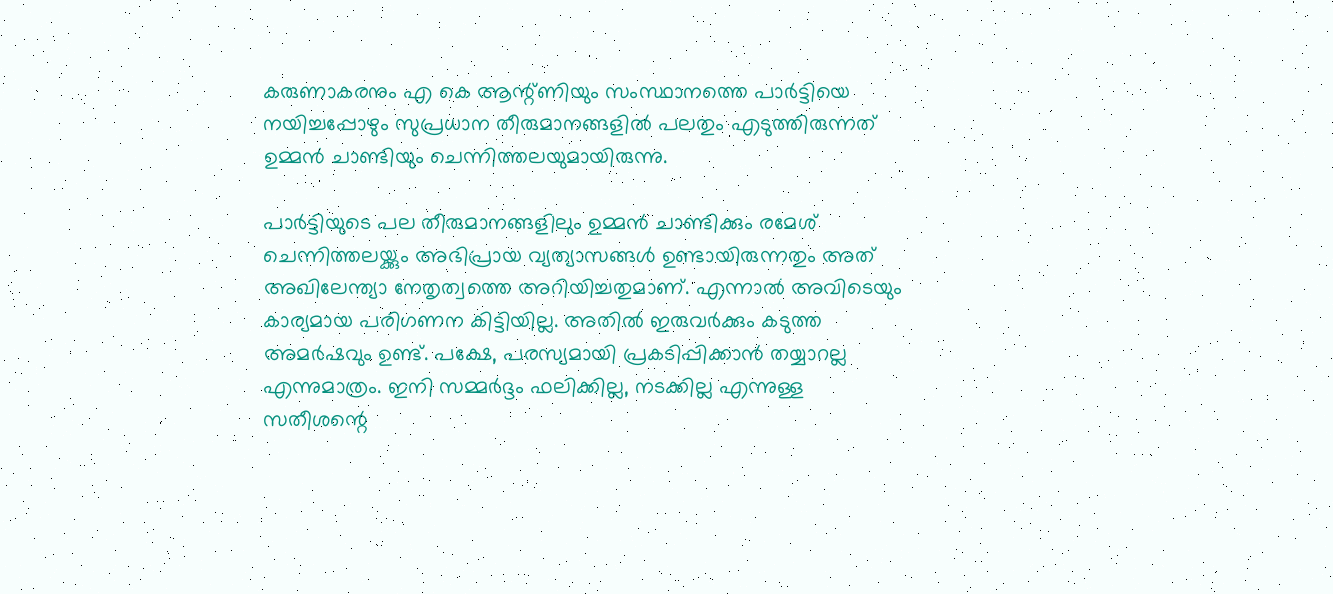കരുണാകരനും എ കെ ആന്റ്ണിയും സംസ്ഥാനത്തെ പാര്‍ട്ടിയെ നയിച്ചപ്പോഴും സുപ്രധാന തീരുമാനങ്ങളില്‍ പലതും എടുത്തിരുന്നത് ഉമ്മന്‍ ചാണ്ടിയും ചെന്നിത്തലയുമായിരുന്നു.

പാര്‍ട്ടിയുടെ പല തീരുമാനങ്ങളിലും ഉമ്മന്‍ ചാണ്ടിക്കും രമേശ് ചെന്നിത്തലയ്ക്കും അഭിപ്രായ വ്യത്യാസങ്ങള്‍ ഉണ്ടായിരുന്നതും അത് അഖിലേന്ത്യാ നേതൃത്വത്തെ അറിയിച്ചതുമാണ്. എന്നാല്‍ അവിടെയും കാര്യമായ പരിഗണന കിട്ടിയില്ല. അതില്‍ ഇരുവര്‍ക്കും കടുത്ത അമര്‍ഷവും ഉണ്ട്. പക്ഷേ, പരസ്യമായി പ്രകടിപ്പിക്കാന്‍ തയ്യാറല്ല എന്നുമാത്രം. ഇനി സമ്മര്‍ദ്ദം ഫലിക്കില്ല, നടക്കില്ല എന്നുള്ള സതീശന്റെ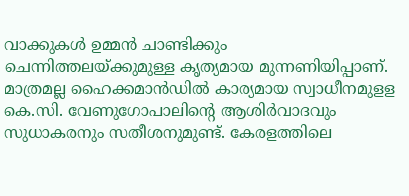വാക്കുകള്‍ ഉമ്മന്‍ ചാണ്ടിക്കും ചെന്നിത്തലയ്ക്കുമുള്ള കൃത്യമായ മുന്നണിയിപ്പാണ്. മാത്രമല്ല ഹൈക്കമാന്‍ഡില്‍ കാര്യമായ സ്വാധീനമുളള കെ.സി. വേണുഗോപാലിന്റെ ആശിര്‍വാദവും സുധാകരനും സതീശനുമുണ്ട്. കേരളത്തിലെ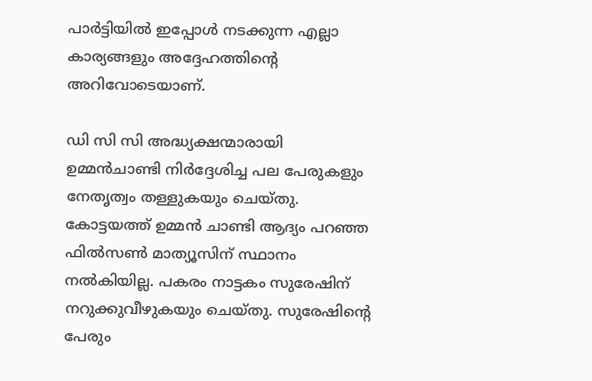പാര്‍ട്ടിയില്‍ ഇപ്പോള്‍ നടക്കുന്ന എല്ലാ കാര്യങ്ങളും അദ്ദേഹത്തിന്റെ അറിവോടെയാണ്.

ഡി സി സി അദ്ധ്യക്ഷന്മാരായി ഉമ്മന്‍ചാണ്ടി നിര്‍ദ്ദേശിച്ച പല പേരുകളും നേതൃത്വം തള്ളുകയും ചെയ്തു. കോട്ടയത്ത് ഉമ്മന്‍ ചാണ്ടി ആദ്യം പറഞ്ഞ ഫില്‍സണ്‍ മാത്യൂസിന് സ്ഥാനം നല്‍കിയില്ല. പകരം നാട്ടകം സുരേഷിന് നറുക്കുവീഴുകയും ചെയ്തു. സുരേഷിന്റെ പേരും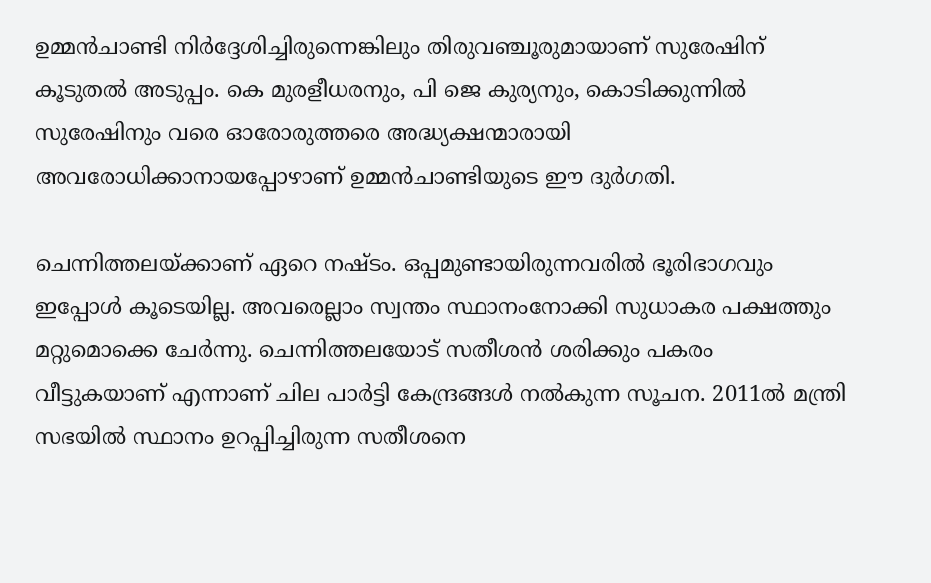ഉമ്മന്‍ചാണ്ടി നിര്‍ദ്ദേശിച്ചിരുന്നെങ്കിലും തിരുവഞ്ചൂരുമായാണ് സുരേഷിന് കൂടുതല്‍ അടുപ്പം. കെ മുരളീധരനും, പി ജെ കുര്യനും, കൊടിക്കുന്നില്‍ സുരേഷിനും വരെ ഓരോരുത്തരെ അദ്ധ്യക്ഷന്മാരായി അവരോധിക്കാനായപ്പോഴാണ് ഉമ്മന്‍ചാണ്ടിയുടെ ഈ ദുര്‍ഗതി.

ചെന്നിത്തലയ്ക്കാണ് ഏറെ നഷ്ടം. ഒപ്പമുണ്ടായിരുന്നവരില്‍ ഭൂരിഭാഗവും ഇപ്പോള്‍ കൂടെയില്ല. അവരെല്ലാം സ്വന്തം സ്ഥാനംനോക്കി സുധാകര പക്ഷത്തും മറ്റുമൊക്കെ ചേര്‍ന്നു. ചെന്നിത്തലയോട് സതീശന്‍ ശരിക്കും പകരം വീട്ടുകയാണ് എന്നാണ് ചില പാര്‍ട്ടി കേന്ദ്രങ്ങള്‍ നല്‍കുന്ന സൂചന. 2011ല്‍ മന്ത്രി സഭയില്‍ സ്ഥാനം ഉറപ്പിച്ചിരുന്ന സതീശനെ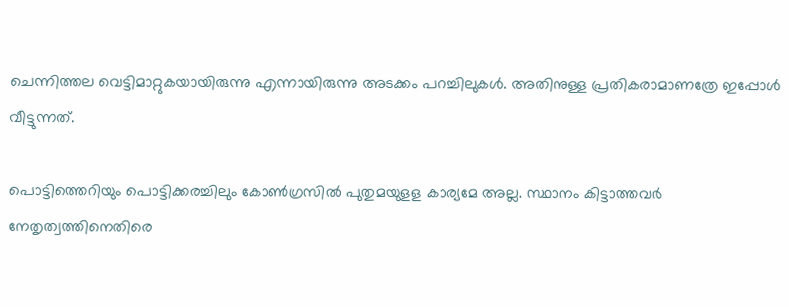ചെന്നിത്തല വെട്ടിമാറ്റുകയായിരുന്നു എന്നായിരുന്നു അടക്കം പറച്ചിലുകള്‍. അതിനുള്ള പ്രതികരാമാണത്രേ ഇപ്പോള്‍ വീട്ടുന്നത്.

പൊട്ടിത്തെറിയും പൊട്ടിക്കരച്ചിലും കോണ്‍ഗ്രസില്‍ പുതുമയുളള കാര്യമേ അല്ല. സ്ഥാനം കിട്ടാത്തവര്‍ നേതൃത്വത്തിനെതിരെ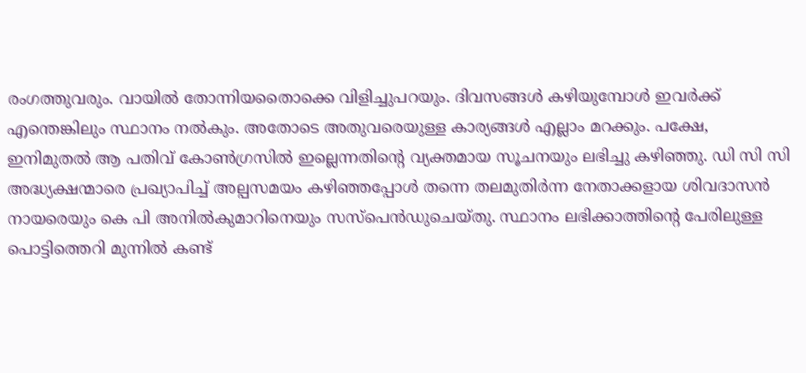രംഗത്തുവരും. വായില്‍ തോന്നിയതൈാക്കെ വിളിച്ചുപറയും. ദിവസങ്ങള്‍ കഴിയുമ്പോള്‍ ഇവര്‍ക്ക് എന്തെങ്കിലും സ്ഥാനം നല്‍കും. അതോടെ അതുവരെയുള്ള കാര്യങ്ങള്‍ എല്ലാം മറക്കും. പക്ഷേ, ഇനിമുതല്‍ ആ പതിവ് കോണ്‍ഗ്രസില്‍ ഇല്ലെന്നതിന്റെ വ്യക്തമായ സൂചനയും ലഭിച്ചു കഴിഞ്ഞു. ഡി സി സി അദ്ധ്യക്ഷന്മാരെ പ്രഖ്യാപിച്ച് അല്പസമയം കഴിഞ്ഞപ്പോള്‍ തന്നെ തലമുതിര്‍ന്ന നേതാക്കളായ ശിവദാസന്‍ നായരെയും കെ പി അനില്‍കുമാറിനെയും സസ്‌പെന്‍ഡുചെയ്തു. സ്ഥാനം ലഭിക്കാത്തിന്റെ പേരിലുള്ള പൊട്ടിത്തെറി മുന്നില്‍ കണ്ട്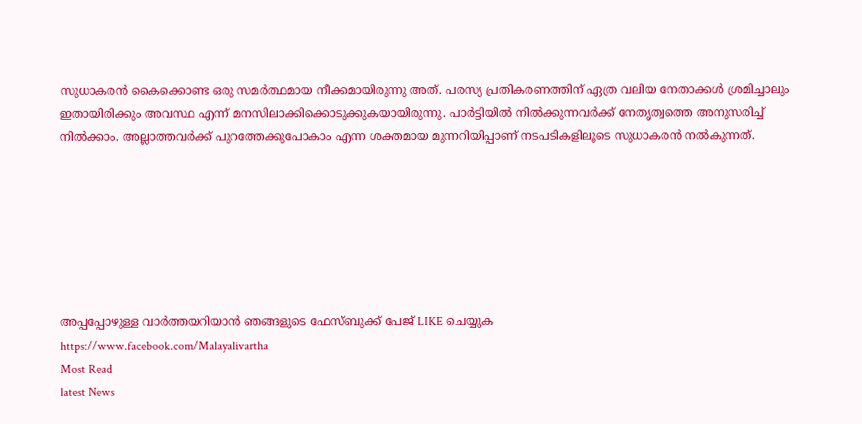സുധാകരന്‍ കൈക്കൊണ്ട ഒരു സമര്‍ത്ഥമായ നീക്കമായിരുന്നു അത്. പരസ്യ പ്രതികരണത്തിന് ഏത്ര വലിയ നേതാക്കള്‍ ശ്രമിച്ചാലും ഇതായിരിക്കും അവസ്ഥ എന്ന് മനസിലാക്കിക്കൊടുക്കുകയായിരുന്നു. പാര്‍ട്ടിയില്‍ നില്‍ക്കുന്നവര്‍ക്ക് നേതൃത്വത്തെ അനുസരിച്ച് നില്‍ക്കാം. അല്ലാത്തവര്‍ക്ക് പുറത്തേക്കുപോകാം എന്ന ശക്തമായ മുന്നറിയിപ്പാണ് നടപടികളിലൂടെ സുധാകരന്‍ നല്‍കുന്നത്.







അപ്പപ്പോഴുള്ള വാര്‍ത്തയറിയാന്‍ ഞങ്ങളുടെ ഫേസ്‌ബുക്ക്‌ പേജ് LIKE ചെയ്യുക
https://www.facebook.com/Malayalivartha
Most Read
latest News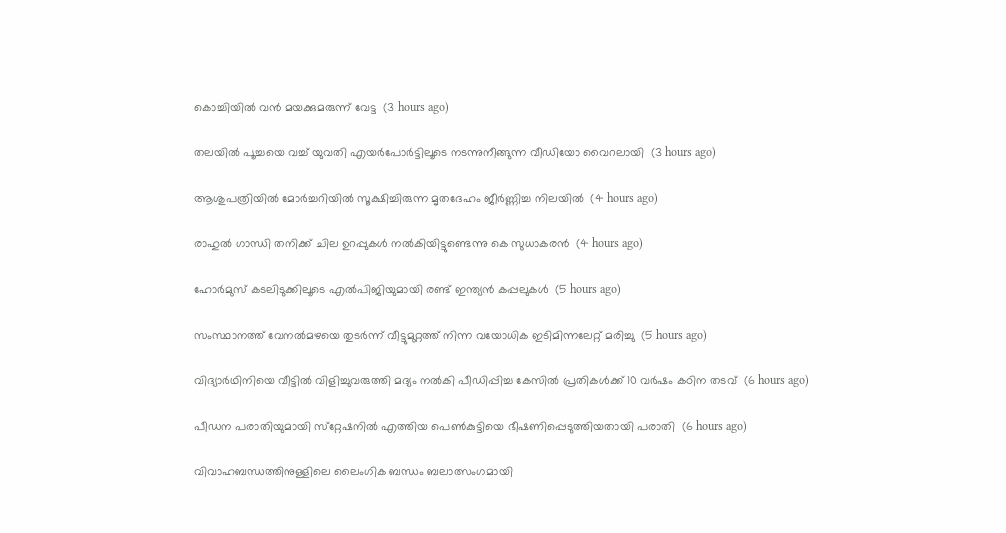കൊച്ചിയില്‍ വന്‍ മയക്കുമരുന്ന് വേട്ട  (3 hours ago)

തലയില്‍ പൂച്ചയെ വച്ച് യുവതി എയര്‍പോര്‍ട്ടിലൂടെ നടന്നുനീങ്ങുന്ന വീഡിയോ വൈറലായി  (3 hours ago)

ആശുപത്രിയില്‍ മോര്‍ച്ചറിയില്‍ സൂക്ഷിച്ചിരുന്ന മൃതദേഹം ജീര്‍ണ്ണിച്ച നിലയില്‍  (4 hours ago)

രാഹുല്‍ ഗാന്ധി തനിക്ക് ചില ഉറപ്പുകള്‍ നല്‍കിയിട്ടുണ്ടെന്നു കെ സുധാകരന്‍  (4 hours ago)

ഹോര്‍മുസ് കടലിടുക്കിലൂടെ എല്‍പിജിയുമായി രണ്ട് ഇന്ത്യന്‍ കപ്പലുകള്‍  (5 hours ago)

സംസ്ഥാനത്ത് വേനല്‍മഴയെ തുടര്‍ന്ന് വീട്ടുമുറ്റത്ത് നിന്ന വയോധിക ഇടിമിന്നലേറ്റ് മരിച്ചു  (5 hours ago)

വിദ്യാര്‍ഥിനിയെ വീട്ടില്‍ വിളിച്ചുവരുത്തി മദ്യം നല്‍കി പീഡിപ്പിച്ച കേസില്‍ പ്രതികള്‍ക്ക് 10 വര്‍ഷം കഠിന തടവ്  (6 hours ago)

പീഡന പരാതിയുമായി സ്‌റ്റേഷനില്‍ എത്തിയ പെണ്‍കുട്ടിയെ ഭീഷണിപ്പെടുത്തിയതായി പരാതി  (6 hours ago)

വിവാഹബന്ധത്തിനുള്ളിലെ ലൈംഗിക ബന്ധം ബലാത്സംഗമായി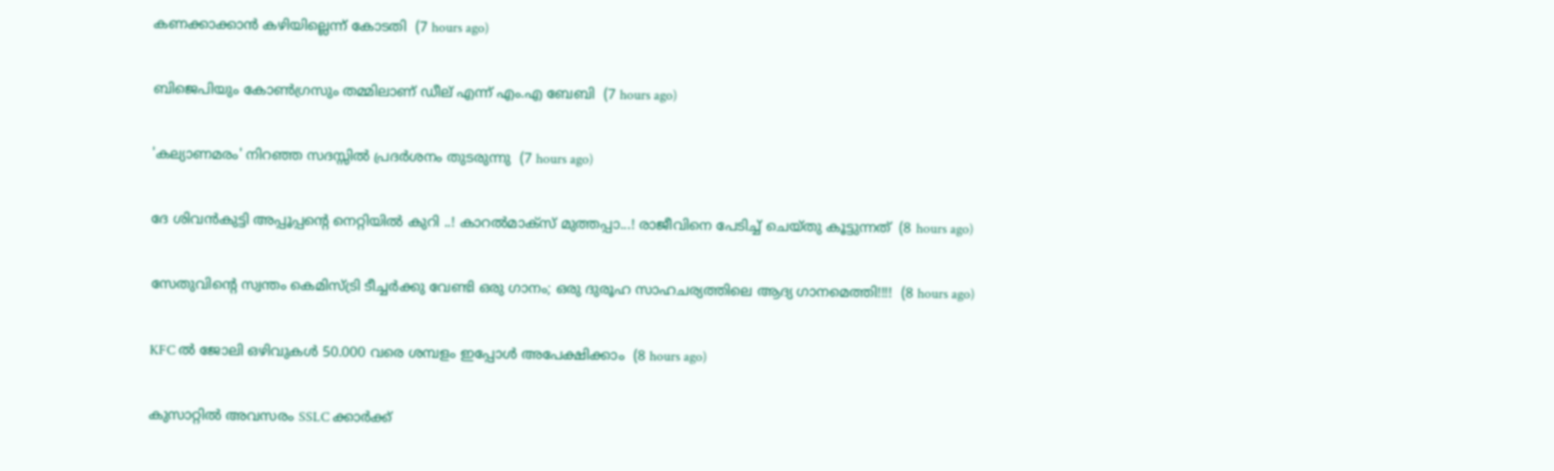കണക്കാക്കാന്‍ കഴിയില്ലെന്ന് കോടതി  (7 hours ago)

ബിജെപിയും കോണ്‍ഗ്രസും തമ്മിലാണ് ഡീല് എന്ന് എം.എ ബേബി  (7 hours ago)

'കല്യാണമരം' നിറഞ്ഞ സദസ്സില്‍ പ്രദര്‍ശനം തുടരുന്നു  (7 hours ago)

ദേ ശിവൻകുട്ടി അപ്പൂപ്പന്റെ നെറ്റിയിൽ കുറി ..! കാറൽമാക്സ് മുത്തപ്പാ...! രാജീവിനെ പേടിച്ച് ചെയ്തു കൂട്ടുന്നത്  (8 hours ago)

സേതുവിൻ്റെ സ്വന്തം കെമിസ്ട്രി ടീച്ചർക്കു വേണ്ടി ഒരു ഗാനം; ഒരു ദുരൂഹ സാഹചര്യത്തിലെ ആദ്യ ഗാനമെത്തി!!!!  (8 hours ago)

KFC ൽ ജോലി ഒഴിവുകൾ 50.000 വരെ ശമ്പളം ഇപ്പോൾ അപേക്ഷിക്കാം  (8 hours ago)

കുസാറ്റില്‍ അവസരം SSLC ക്കാർക്ക്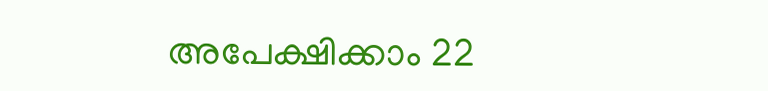അപേക്ഷിക്കാം 22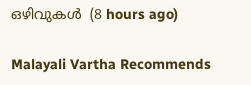ഒഴിവുകള്‍  (8 hours ago)

Malayali Vartha Recommends